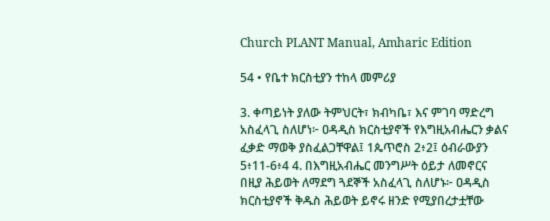Church PLANT Manual, Amharic Edition

54 • የቤተ ክርስቲያን ተከላ መምሪያ

3. ቀጣይነት ያለው ትምህርት፣ ክብካቤ፣ እና ምገባ ማድረግ አስፈላጊ ስለሆነ፦ ዐዳዲስ ክርስቲያኖች የእግዚአብሔርን ቃልና ፈቃድ ማወቅ ያስፈልጋቸዋል፤ 1ጴጥሮስ 2፥2፤ ዕብራውያን 5፥11-6፥4 4. በእግዚአብሔር መንግሥት ዕይታ ለመኖርና በዚያ ሕይወት ለማደግ ጓደኞች አስፈላጊ ስለሆኑ፦ ዐዳዲስ ክርስቲያኖች ቅዱስ ሕይወት ይኖሩ ዘንድ የሚያበረታቷቸው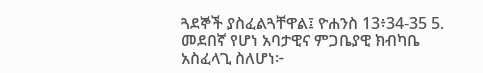ጓደኞች ያስፈልጓቸዋል፤ ዮሐንስ 13፥34-35 5. መደበኛ የሆነ አባታዊና ምጋቤያዊ ክብካቤ አስፈላጊ ስለሆነ፦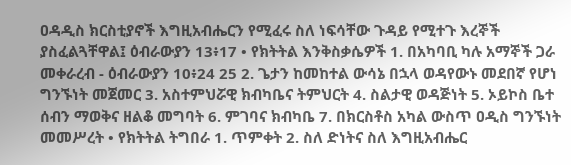ዐዳዲስ ክርስቲያኖች እግዚአብሔርን የሚፈሩ ስለ ነፍሳቸው ጉዳይ የሚተጉ እረኞች ያስፈልጓቸዋል፤ ዕብራውያን 13፥17 • የክትትል እንቅስቃሴዎች 1. በአካባቢ ካሉ አማኞች ጋራ መቀራረብ - ዕብራውያን 10፥24 25 2. ጌታን ከመከተል ውሳኔ በኋላ ወዳየውኑ መደበኛ የሆነ ግንኙነት መጀመር 3. አስተምህሯዊ ክብካቤና ትምህርት 4. ስልታዊ ወዳጅነት 5. ኦይኮስ ቤተ ሰብን ማወቅና ዘልቆ መግባት 6. ምገባና ክብካቤ 7. በክርስቶስ አካል ውስጥ ዐዲስ ግንኙነት መመሥረት • የክትትል ትግበራ 1. ጥምቀት 2. ስለ ድነትና ስለ እግዚአብሔር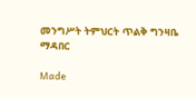መንግሥት ትምህርት ጥልቅ ግንዛቤ ማዳበር

Made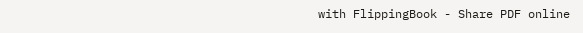with FlippingBook - Share PDF online